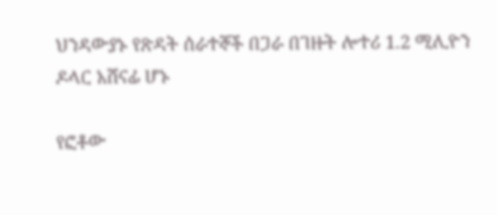ህንዳውያኑ የጽዳት ሰራተኞች በጋራ በገዙት ሎተሪ 1.2 ሚሊዮን ዶላር አሸናፊ ሆኑ

የፎቶው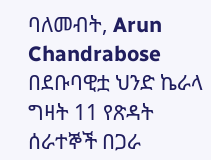ባለመብት, Arun Chandrabose
በደቡባዊቷ ህንድ ኬራላ ግዛት 11 የጽዳት ሰራተኞች በጋራ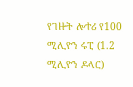የገዙት ሎተሪ የ100 ሚሊዮን ሩፒ (1.2 ሚሊዮን ዶላር)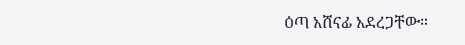ዕጣ አሸናፊ አደረጋቸው።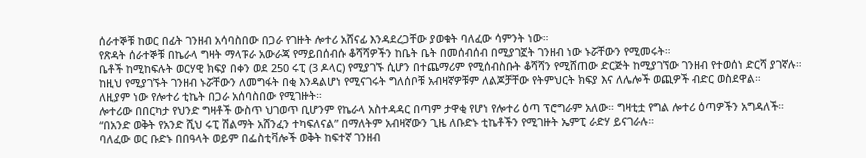ሰራተኞቹ ከወር በፊት ገንዘብ አሳባስበው በጋራ የገዙት ሎተሪ አሸናፊ እንዳደረጋቸው ያወቁት ባለፈው ሳምንት ነው።
የጽዳት ሰራተኞቹ በኬራላ ግዛት ማላፑራ አውራጃ የማይበሰብሱ ቆሻሻዎችን ከቤት ቤት በመሰብሰብ በሚያገኟት ገንዘብ ነው ኑሯቸውን የሚመሩት።
ቤቶች ከሚከፍሉት ወርሃዊ ክፍያ በቀን ወደ 250 ሩፒ (3 ዶላር) የሚያገኙ ሲሆን በተጨማሪም የሚሰብስቡት ቆሻሻን የሚሸጠው ድርጅት ከሚያገኘው ገንዘብ የተወሰነ ድርሻ ያገኛሉ።
ከዚህ የሚያገኙት ገንዘብ ኑሯቸውን ለመግፋት በቂ እንዳልሆነ የሚናገሩት ግለሰቦቹ አብዛኛዎቹም ለልጆቻቸው የትምህርት ክፍያ እና ለሌሎች ወጪዎች ብድር ወስደዋል።
ለዚያም ነው የሎተሪ ቲኬት በጋራ አሰባስበው የሚገዙት።
ሎተሪው በበርካታ የህንድ ግዛቶች ውስጥ ህገወጥ ቢሆንም የኬራላ አስተዳዳር በጣም ታዋቂ የሆነ የሎተሪ ዕጣ ፕሮግራም አለው። ግዛቲቷ የግል ሎተሪ ዕጣዎችን አግዳለች።
“በአንድ ወቅት የአንድ ሺህ ሩፒ ሽልማት አሸንፈን ተካፍለናል” በማለትም አብዛኛውን ጊዜ ለቡድኑ ቲኬቶችን የሚገዙት ኤምፒ ራድሃ ይናገራሉ።
ባለፈው ወር ቡድኑ በበዓላት ወይም በፌስቲቫሎች ወቅት ከፍተኛ ገንዘብ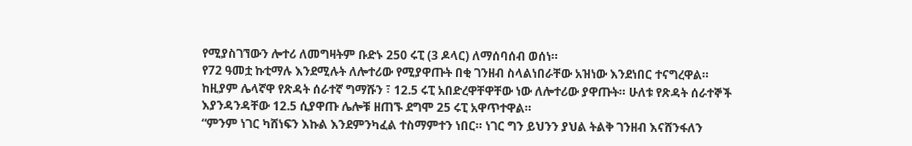የሚያስገኘውን ሎተሪ ለመግዛትም ቡድኑ 250 ሩፒ (3 ዶላር) ለማሰባሰብ ወሰነ።
የ72 ዓመቷ ኩቲማሉ እንደሚሉት ለሎተሪው የሚያዋጡት በቂ ገንዘብ ስላልነበራቸው አዝነው እንደነበር ተናግረዋል።
ከዚያም ሌላኛዋ የጽዳት ሰራተኛ ግማሹን ፣ 12.5 ሩፒ አበድረዋቸዋቸው ነው ለሎተሪው ያዋጡት። ሁለቱ የጽዳት ሰራተኞች እያንዳንዳቸው 12.5 ሲያዋጡ ሌሎቹ ዘጠኙ ደግሞ 25 ሩፒ አዋጥተዋል።
“ምንም ነገር ካሸነፍን እኩል እንደምንካፈል ተስማምተን ነበር። ነገር ግን ይህንን ያህል ትልቅ ገንዘብ እናሸንፋለን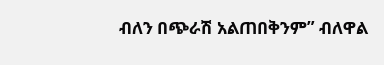ብለን በጭራሽ አልጠበቅንም” ብለዋል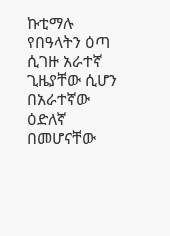ኩቲማሉ
የበዓላትን ዕጣ ሲገዙ አራተኛ ጊዜያቸው ሲሆን በአራተኛው ዕድለኛ በመሆናቸው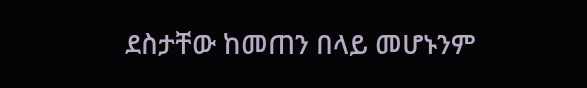ደስታቸው ከመጠን በላይ መሆኑንም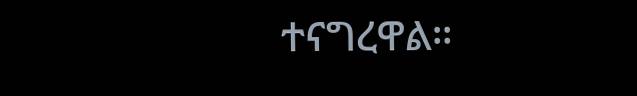ተናግረዋል።